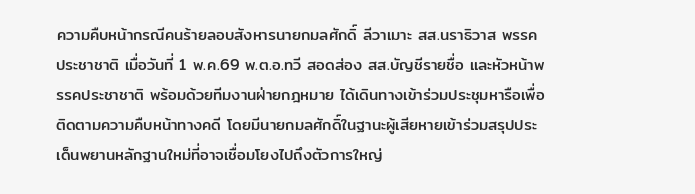ความคืบหน้ากรณีคนร้ายลอบสังหารนายกมลศักดิ์ ลีวาเมาะ สส.นราธิวาส พรรคประชาชาติ เมื่อวันที่ 1 พ.ค.69 พ.ต.อ.ทวี สอดส่อง สส.บัญชีรายชื่อ และหัวหน้าพรรคประชาชาติ พร้อมด้วยทีมงานฝ่ายกฎหมาย ได้เดินทางเข้าร่วมประชุมหารือเพื่อติดตามความคืบหน้าทางคดี โดยมีนายกมลศักดิ์ในฐานะผู้เสียหายเข้าร่วมสรุปประเด็นพยานหลักฐานใหม่ที่อาจเชื่อมโยงไปถึงตัวการใหญ่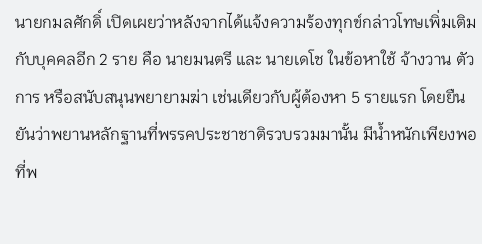นายกมลศักดิ์ เปิดเผยว่าหลังจากได้แจ้งความร้องทุกข์กล่าวโทษเพิ่มเติมกับบุคคลอีก 2 ราย คือ นายมนตรี และ นายเดโช ในข้อหาใช้ จ้างวาน ตัวการ หรือสนับสนุนพยายามฆ่า เช่นเดียวกับผู้ต้องหา 5 รายแรก โดยยืนยันว่าพยานหลักฐานที่พรรคประชาชาติรวบรวมมานั้น มีน้ำหนักเพียงพอที่พ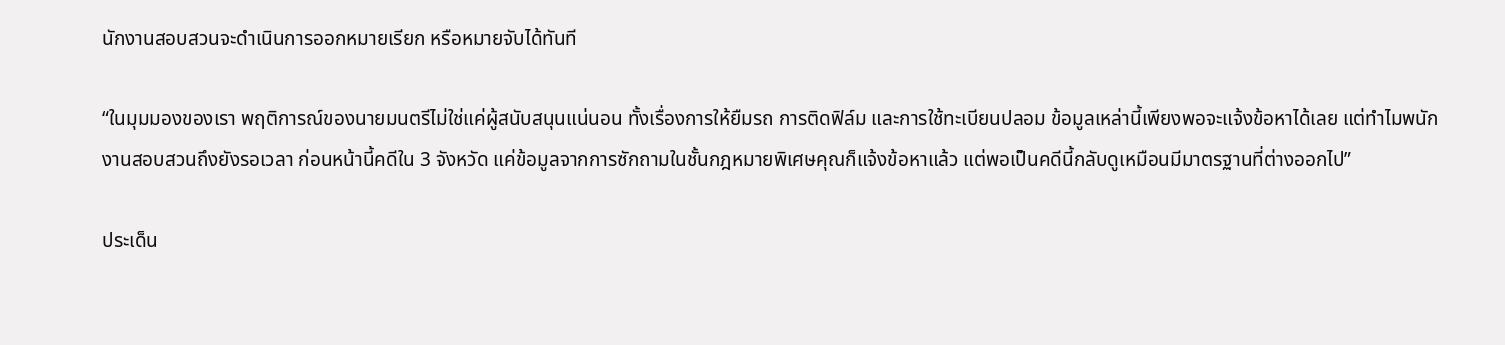นักงานสอบสวนจะดำเนินการออกหมายเรียก หรือหมายจับได้ทันที

“ในมุมมองของเรา พฤติการณ์ของนายมนตรีไม่ใช่แค่ผู้สนับสนุนแน่นอน ทั้งเรื่องการให้ยืมรถ การติดฟิล์ม และการใช้ทะเบียนปลอม ข้อมูลเหล่านี้เพียงพอจะแจ้งข้อหาได้เลย แต่ทำไมพนักงานสอบสวนถึงยังรอเวลา ก่อนหน้านี้คดีใน 3 จังหวัด แค่ข้อมูลจากการซักถามในชั้นกฎหมายพิเศษคุณก็แจ้งข้อหาแล้ว แต่พอเป็นคดีนี้กลับดูเหมือนมีมาตรฐานที่ต่างออกไป”

ประเด็น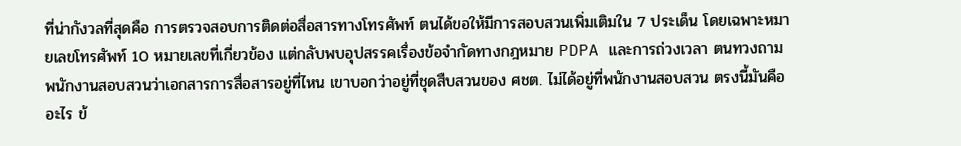ที่น่ากังวลที่สุดคือ การตรวจสอบการติดต่อสื่อสารทางโทรศัพท์ ตนได้ขอให้มีการสอบสวนเพิ่มเติมใน 7 ประเด็น โดยเฉพาะหมายเลขโทรศัพท์ 10 หมายเลขที่เกี่ยวข้อง แต่กลับพบอุปสรรคเรื่องข้อจำกัดทางกฎหมาย PDPA และการถ่วงเวลา ตนทวงถามพนักงานสอบสวนว่าเอกสารการสื่อสารอยู่ที่ไหน เขาบอกว่าอยู่ที่ชุดสืบสวนของ ศชต. ไม่ได้อยู่ที่พนักงานสอบสวน ตรงนี้มันคืออะไร ข้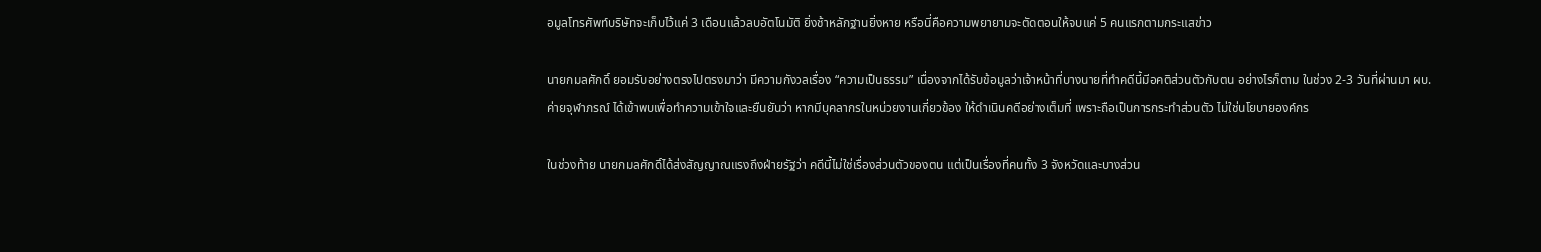อมูลโทรศัพท์บริษัทจะเก็บไว้แค่ 3 เดือนแล้วลบอัตโนมัติ ยิ่งช้าหลักฐานยิ่งหาย หรือนี่คือความพยายามจะตัดตอนให้จบแค่ 5 คนแรกตามกระแสข่าว

นายกมลศักดิ์ ยอมรับอย่างตรงไปตรงมาว่า มีความกังวลเรื่อง “ความเป็นธรรม” เนื่องจากได้รับข้อมูลว่าเจ้าหน้าที่บางนายที่ทำคดีนี้มีอคติส่วนตัวกับตน อย่างไรก็ตาม ในช่วง 2-3 วันที่ผ่านมา ผบ.ค่ายจุฬาภรณ์ ได้เข้าพบเพื่อทำความเข้าใจและยืนยันว่า หากมีบุคลากรในหน่วยงานเกี่ยวข้อง ให้ดำเนินคดีอย่างเต็มที่ เพราะถือเป็นการกระทำส่วนตัว ไม่ใช่นโยบายองค์กร

ในช่วงท้าย นายกมลศักดิ์ได้ส่งสัญญาณแรงถึงฝ่ายรัฐว่า คดีนี้ไม่ใช่เรื่องส่วนตัวของตน แต่เป็นเรื่องที่คนทั้ง 3 จังหวัดและบางส่วน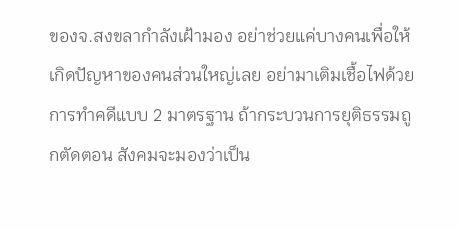ของจ.สงขลากำลังเฝ้ามอง อย่าช่วยแค่บางคนเพื่อให้เกิดปัญหาของคนส่วนใหญ่เลย อย่ามาเติมเชื้อไฟด้วยการทำคดีแบบ 2 มาตรฐาน ถ้ากระบวนการยุติธรรมถูกตัดตอน สังคมจะมองว่าเป็น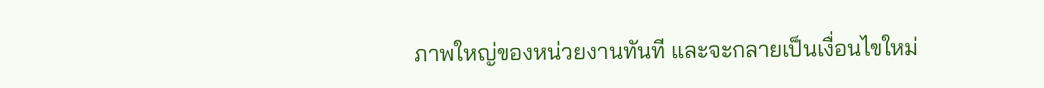ภาพใหญ่ของหน่วยงานทันที และจะกลายเป็นเงื่อนไขใหม่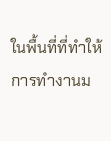ในพื้นที่ที่ทำให้การทำงานม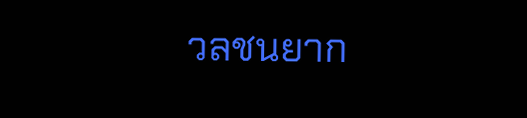วลชนยาก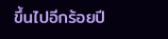ขึ้นไปอีกร้อยปี